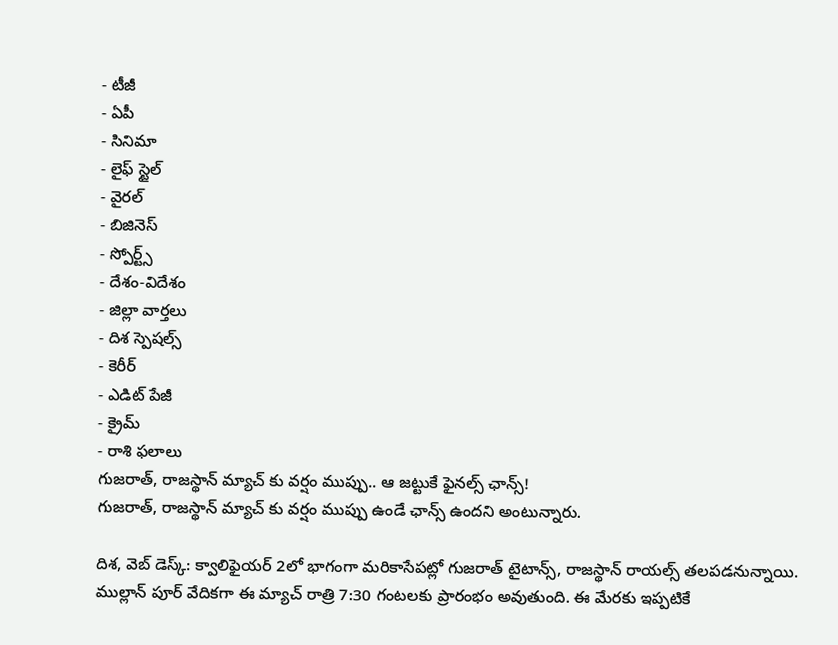- టీజీ
- ఏపీ
- సినిమా
- లైఫ్ స్టైల్
- వైరల్
- బిజినెస్
- స్పోర్ట్స్
- దేశం-విదేశం
- జిల్లా వార్తలు
- దిశ స్పెషల్స్
- కెరీర్
- ఎడిట్ పేజీ
- క్రైమ్
- రాశి ఫలాలు
గుజరాత్, రాజస్థాన్ మ్యాచ్ కు వర్షం ముప్పు.. ఆ జట్టుకే ఫైనల్స్ ఛాన్స్!
గుజరాత్, రాజస్థాన్ మ్యాచ్ కు వర్షం ముప్పు ఉండే ఛాన్స్ ఉందని అంటున్నారు.

దిశ, వెబ్ డెస్క్: క్వాలిఫైయర్ 2లో భాగంగా మరికాసేపట్లో గుజరాత్ టైటాన్స్, రాజస్థాన్ రాయల్స్ తలపడనున్నాయి. ముల్లాన్ పూర్ వేదికగా ఈ మ్యాచ్ రాత్రి 7:30 గంటలకు ప్రారంభం అవుతుంది. ఈ మేరకు ఇప్పటికే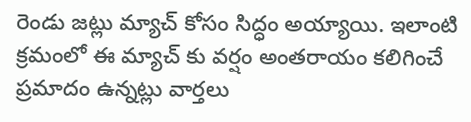రెండు జట్లు మ్యాచ్ కోసం సిద్ధం అయ్యాయి. ఇలాంటి క్రమంలో ఈ మ్యాచ్ కు వర్షం అంతరాయం కలిగించే ప్రమాదం ఉన్నట్లు వార్తలు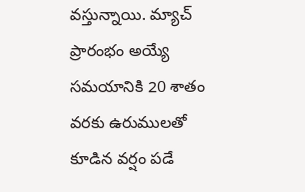వస్తున్నాయి. మ్యాచ్ ప్రారంభం అయ్యే సమయానికి 20 శాతం వరకు ఉరుములతో కూడిన వర్షం పడే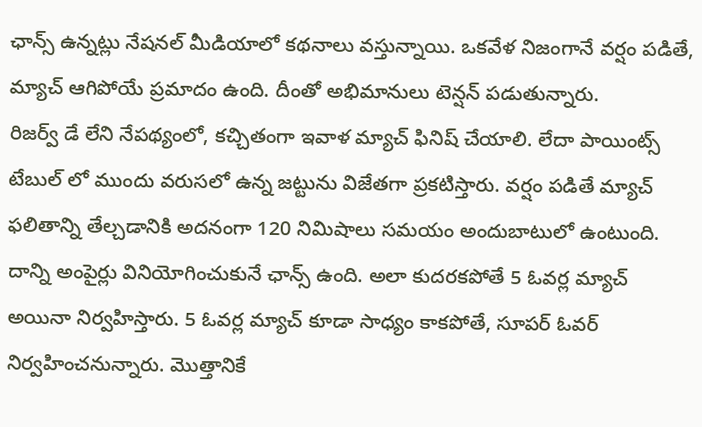ఛాన్స్ ఉన్నట్లు నేషనల్ మీడియాలో కథనాలు వస్తున్నాయి. ఒకవేళ నిజంగానే వర్షం పడితే, మ్యాచ్ ఆగిపోయే ప్రమాదం ఉంది. దీంతో అభిమానులు టెన్షన్ పడుతున్నారు.
రిజర్వ్ డే లేని నేపథ్యంలో, కచ్చితంగా ఇవాళ మ్యాచ్ ఫినిష్ చేయాలి. లేదా పాయింట్స్ టేబుల్ లో ముందు వరుసలో ఉన్న జట్టును విజేతగా ప్రకటిస్తారు. వర్షం పడితే మ్యాచ్ ఫలితాన్ని తేల్చడానికి అదనంగా 120 నిమిషాలు సమయం అందుబాటులో ఉంటుంది. దాన్ని అంపైర్లు వినియోగించుకునే ఛాన్స్ ఉంది. అలా కుదరకపోతే 5 ఓవర్ల మ్యాచ్ అయినా నిర్వహిస్తారు. 5 ఓవర్ల మ్యాచ్ కూడా సాధ్యం కాకపోతే, సూపర్ ఓవర్ నిర్వహించనున్నారు. మొత్తానికే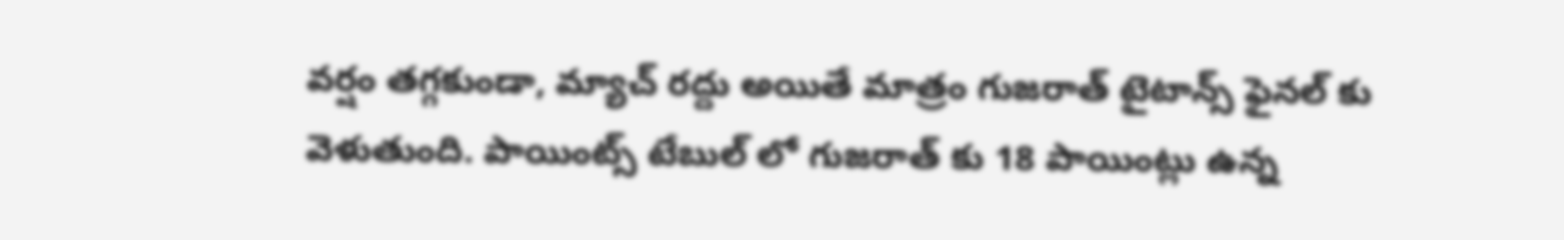వర్షం తగ్గకుండా, మ్యాచ్ రద్దు అయితే మాత్రం గుజరాత్ టైటాన్స్ ఫైనల్ కు వెళుతుంది. పాయింట్స్ టేబుల్ లో గుజరాత్ కు 18 పాయింట్లు ఉన్న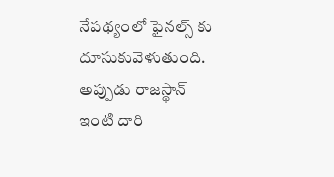నేపథ్యంలో ఫైనల్స్ కు దూసుకువెళుతుంది. అప్పుడు రాజస్థాన్ ఇంటి దారి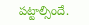పట్టాల్సిందే.